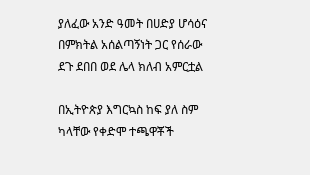ያለፈው አንድ ዓመት በሀድያ ሆሳዕና በምክትል አሰልጣኝነት ጋር የሰራው ደጉ ደበበ ወደ ሌላ ክለብ አምርቷል

በኢትዮጵያ እግርኳስ ከፍ ያለ ስም ካላቸው የቀድሞ ተጫዋቾች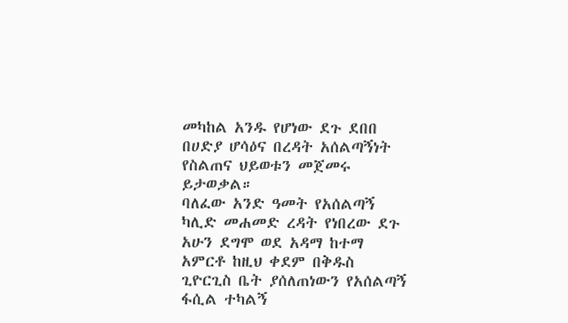መካከል አንዱ የሆነው ደጉ ደበበ በሀድያ ሆሳዕና በረዳት አሰልጣኝነት የስልጠና ህይወቱን መጀመሩ ይታወቃል።
ባለፈው አንድ ዓመት የአሰልጣኝ ካሊድ መሐመድ ረዳት የነበረው ደጉ አሁን ደግሞ ወደ አዳማ ከተማ አምርቶ ከዚህ ቀደም በቅዱስ ጊዮርጊስ ቤት ያሰለጠነውን የአሰልጣኝ ፋሲል ተካልኝ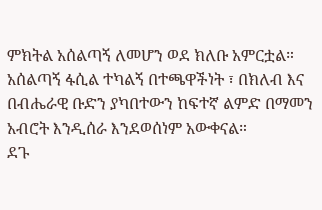ምክትል አሰልጣኝ ለመሆን ወደ ክለቡ አምርቷል። አሰልጣኝ ፋሲል ተካልኝ በተጫዋችነት ፣ በክለብ እና በብሔራዊ ቡድን ያካበተውን ከፍተኛ ልምድ በማመን አብሮት እንዲሰራ እንደወሰነም አውቀናል።
ደጉ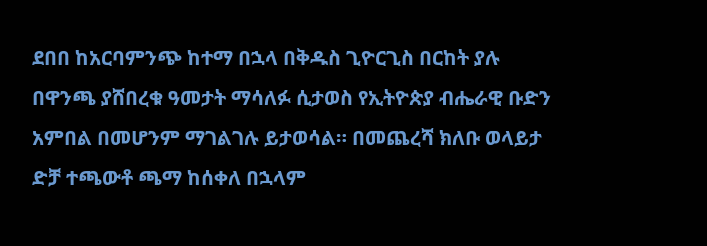ደበበ ከአርባምንጭ ከተማ በኋላ በቅዱስ ጊዮርጊስ በርከት ያሉ በዋንጫ ያሸበረቁ ዓመታት ማሳለፉ ሲታወስ የኢትዮጵያ ብሔራዊ ቡድን አምበል በመሆንም ማገልገሉ ይታወሳል። በመጨረሻ ክለቡ ወላይታ ድቻ ተጫውቶ ጫማ ከሰቀለ በኋላም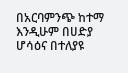በአርባምንጭ ከተማ እንዲሁም በሀድያ ሆሳዕና በተለያዩ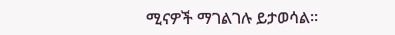ሚናዎች ማገልገሉ ይታወሳል።